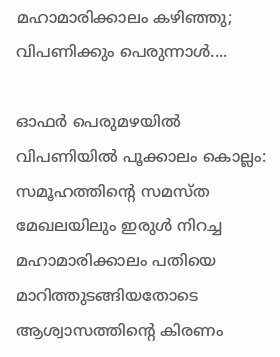മഹാമാരിക്കാലം കഴിഞ്ഞു; വിപണിക്കും പെരുന്നാൾ....

ഓഫർ പെരുമഴയിൽ വിപണിയിൽ പൂക്കാലം കൊല്ലം: സമൂഹത്തിന്‍റെ സമസ്ത മേഖലയിലും ഇരുൾ നിറച്ച മഹാമാരിക്കാലം പതിയെ മാറിത്തുടങ്ങിയതോടെ ആശ്വാസത്തിന്‍റെ കിരണം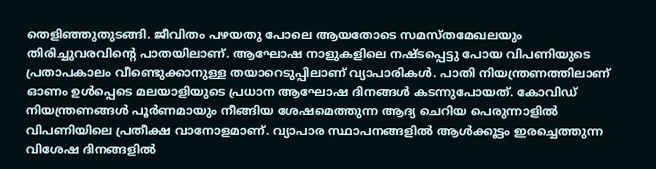തെളിഞ്ഞുതുടങ്ങി. ജീവിതം പഴയതു പോലെ ആയതോടെ സമസ്തമേഖലയും തിരിച്ചുവരവിന്‍റെ പാതയിലാണ്. ആഘോഷ നാളുകളിലെ നഷ്ടപ്പെട്ടു പോയ വിപണിയുടെ പ്രതാപകാലം വീണ്ടെുക്കാനുള്ള തയാറെടുപ്പിലാണ് വ്യാപാരികൾ. പാതി നിയന്ത്രണത്തിലാണ് ഓണം ഉൾപ്പെടെ മലയാളിയുടെ പ്രധാന ആഘോഷ ദിനങ്ങൾ കടന്നുപോയത്. കോവിഡ് നിയന്ത്രണങ്ങൾ പൂർണമായും നീങ്ങിയ ശേഷമെത്തുന്ന ആദ്യ ചെറിയ പെരുന്നാളിൽ വിപണിയിലെ പ്രതീക്ഷ വാനോളമാണ്. വ്യാപാര സ്ഥാപനങ്ങളിൽ ആൾക്കൂട്ടം ഇരച്ചെത്തുന്ന വിശേഷ ദിനങ്ങളിൽ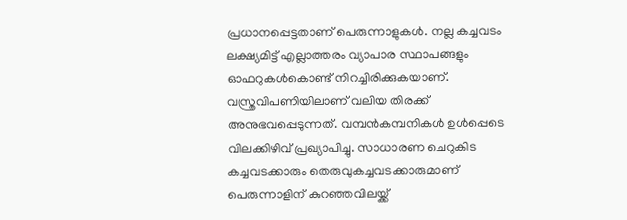പ്രധാനപ്പെട്ടതാണ് പെരുന്നാളുകൾ. നല്ല കച്ചവടം ലക്ഷ്യമിട്ട് എല്ലാത്തരം വ്യാപാര സ്ഥാപങ്ങളും ഓഫറുകൾകൊണ്ട് നിറച്ചിരിക്കുകയാണ്. വസ്ത്രവിപണിയിലാണ് വലിയ തിരക്ക് അനുഭവപ്പെടുന്നത്. വമ്പന്‍കമ്പനികള്‍ ഉൾപ്പെടെ വിലക്കിഴിവ് പ്രഖ്യാപിച്ചു. സാധാരണ ചെറുകിട കച്ചവടക്കാരും തെരുവുകച്ചവടക്കാരുമാണ് പെരുന്നാളിന് കുറഞ്ഞവിലയ്ക്ക്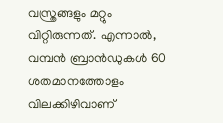വസ്ത്രങ്ങളും മറ്റും വിറ്റിരുന്നത്. എന്നാല്‍, വമ്പന്‍ ബ്രാന്‍ഡുകള്‍ 60 ശതമാനത്തോളം വിലക്കിഴിവാണ്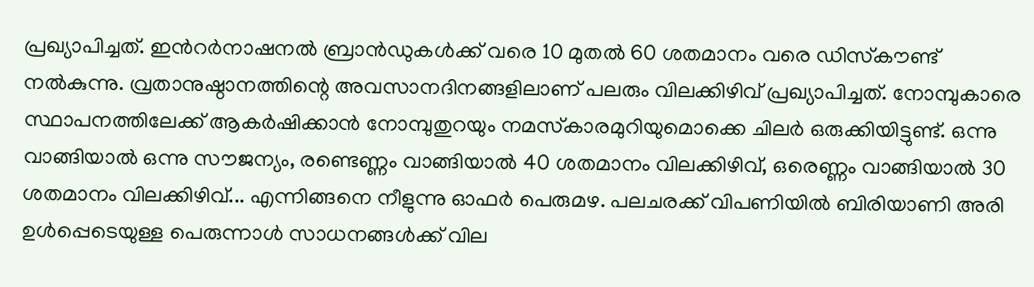പ്രഖ്യാപിച്ചത്. ഇന്‍റര്‍നാഷനല്‍ ബ്രാന്‍ഡുകള്‍ക്ക് വരെ 10 മുതല്‍ 60 ശതമാനം വരെ ഡിസ്‌കൗണ്ട് നല്‍കുന്നു. വ്രതാനുഷ്ഠാനത്തിന്റെ അവസാനദിനങ്ങളിലാണ് പലരും വിലക്കിഴിവ് പ്രഖ്യാപിച്ചത്. നോമ്പുകാരെ സ്ഥാപനത്തിലേക്ക് ആകര്‍ഷിക്കാന്‍ നോമ്പുതുറയും നമസ്‌കാരമുറിയുമൊക്കെ ചിലര്‍ ഒരുക്കിയിട്ടുണ്ട്. ഒന്നു വാങ്ങിയാല്‍ ഒന്നു സൗജന്യം, രണ്ടെണ്ണം വാങ്ങിയാല്‍ 40 ശതമാനം വിലക്കിഴിവ്, ഒരെണ്ണം വാങ്ങിയാൽ ‍30 ശതമാനം വിലക്കിഴിവ്... എന്നിങ്ങനെ നീളുന്നു ഓഫർ പെരുമഴ. പലചരക്ക് വിപണിയില്‍ ബിരിയാണി അരി ഉള്‍പ്പെടെയുള്ള പെരുന്നാള്‍ സാധനങ്ങള്‍ക്ക് വില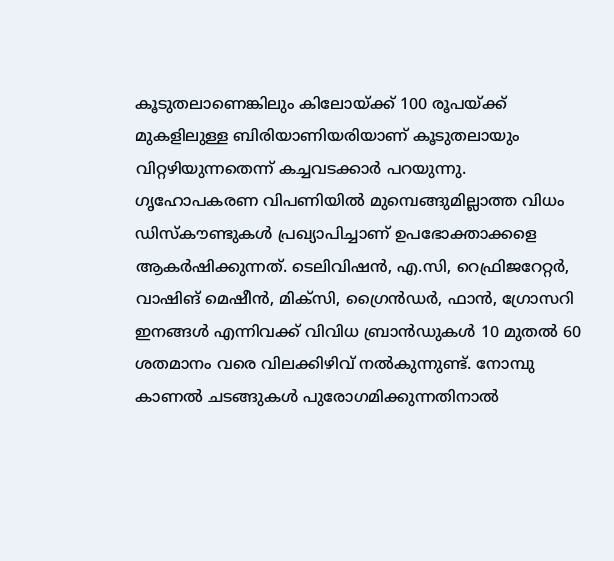കൂടുതലാണെങ്കിലും കിലോയ്ക്ക് 100 രൂപയ്ക്ക് മുകളിലുള്ള ബിരിയാണിയരിയാണ് കൂടുതലായും വിറ്റഴിയുന്നതെന്ന് കച്ചവടക്കാര്‍ പറയുന്നു. ഗൃഹോപകരണ വിപണിയിൽ മുമ്പെങ്ങുമില്ലാത്ത വിധം ഡിസ്കൗണ്ടുകൾ പ്രഖ്യാപിച്ചാണ് ഉപഭോക്താക്കളെ ആകർഷിക്കുന്നത്. ടെലിവിഷൻ, എ.സി, റെഫ്രിജറേറ്റർ, വാഷിങ് മെഷീൻ, മിക്സി, ഗ്രൈൻഡർ, ഫാൻ, ഗ്രോസറി ഇനങ്ങൾ എന്നിവക്ക് വിവിധ ബ്രാൻഡുകൾ 10 മുതൽ 60 ശതമാനം വരെ വിലക്കിഴിവ് നൽകുന്നുണ്ട്. നോമ്പു കാണൽ ചടങ്ങുകൾ പുരോഗമിക്കുന്നതിനാൽ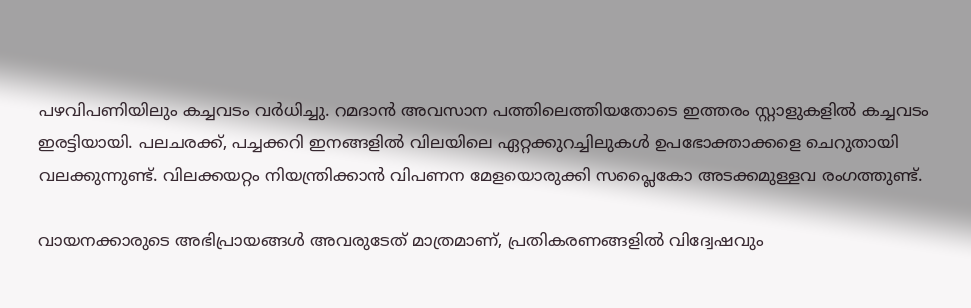പഴവിപണിയിലും കച്ചവടം വർധിച്ചു. റമദാൻ അവസാന പത്തിലെത്തിയതോടെ ഇത്തരം സ്റ്റാളുകളിൽ കച്ചവടം ഇരട്ടിയായി. പലചരക്ക്, പച്ചക്കറി ഇനങ്ങളിൽ വിലയിലെ ഏറ്റക്കുറച്ചിലുകൾ ഉപഭോക്താക്കളെ ചെറുതായി വലക്കുന്നുണ്ട്. വിലക്കയറ്റം നിയന്ത്രിക്കാൻ വിപണന മേളയൊരുക്കി സപ്ലൈകോ അടക്കമുള്ളവ രംഗത്തുണ്ട്.

വായനക്കാരുടെ അഭിപ്രായങ്ങള്‍ അവരുടേത് മാത്രമാണ്, പ്രതികരണങ്ങളിൽ വിദ്വേഷവും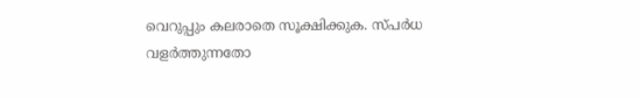വെറുപ്പും കലരാതെ സൂക്ഷിക്കുക. സ്പർധ വളർത്തുന്നതോ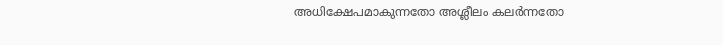അധിക്ഷേപമാകുന്നതോ അശ്ലീലം കലർന്നതോ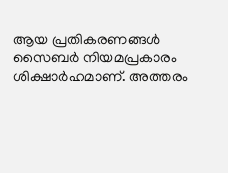ആയ പ്രതികരണങ്ങൾ സൈബർ നിയമപ്രകാരം ശിക്ഷാർഹമാണ്. അത്തരം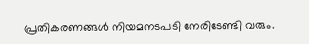പ്രതികരണങ്ങൾ നിയമനടപടി നേരിടേണ്ടി വരും.